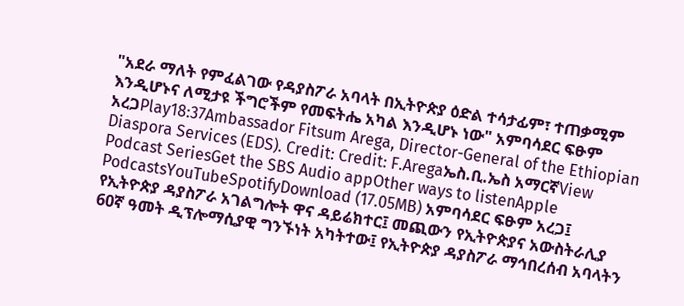"አደራ ማለት የምፈልገው የዳያስፖራ አባላት በኢትዮጵያ ዕድል ተሳታፊም፣ ተጠቃሚም እንዲሆኑና ለሚታዩ ችግሮችም የመፍትሔ አካል እንዲሆኑ ነው" አምባሳደር ፍፁም አረጋPlay18:37Ambassador Fitsum Arega, Director-General of the Ethiopian Diaspora Services (EDS). Credit: Credit: F.Aregaኤስ.ቢ.ኤስ አማርኛView Podcast SeriesGet the SBS Audio appOther ways to listenApple PodcastsYouTubeSpotifyDownload (17.05MB) አምባሳደር ፍፁም አረጋ፤ የኢትዮጵያ ዳያስፖራ አገልግሎት ዋና ዳይሬክተር፤ መጪውን የኢትዮጵያና አውስትራሊያ 60ኛ ዓመት ዲፕሎማሲያዊ ግንኙነት አካትተው፤ የኢትዮጵያ ዳያስፖራ ማኅበረሰብ አባላትን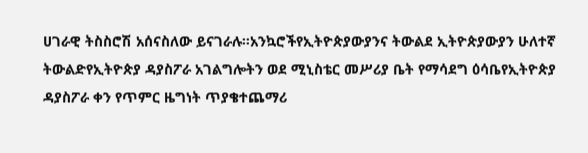ሀገራዊ ትስስሮሽ አሰናስለው ይናገራሉ።አንኳሮችየኢትዮጵያውያንና ትውልደ ኢትዮጵያውያን ሁለተኛ ትውልድየኢትዮጵያ ዳያስፖራ አገልግሎትን ወደ ሚኒስቴር መሥሪያ ቤት የማሳደግ ዕሳቤየኢትዮጵያ ዳያስፖራ ቀን የጥምር ዜግነት ጥያቄተጨማሪ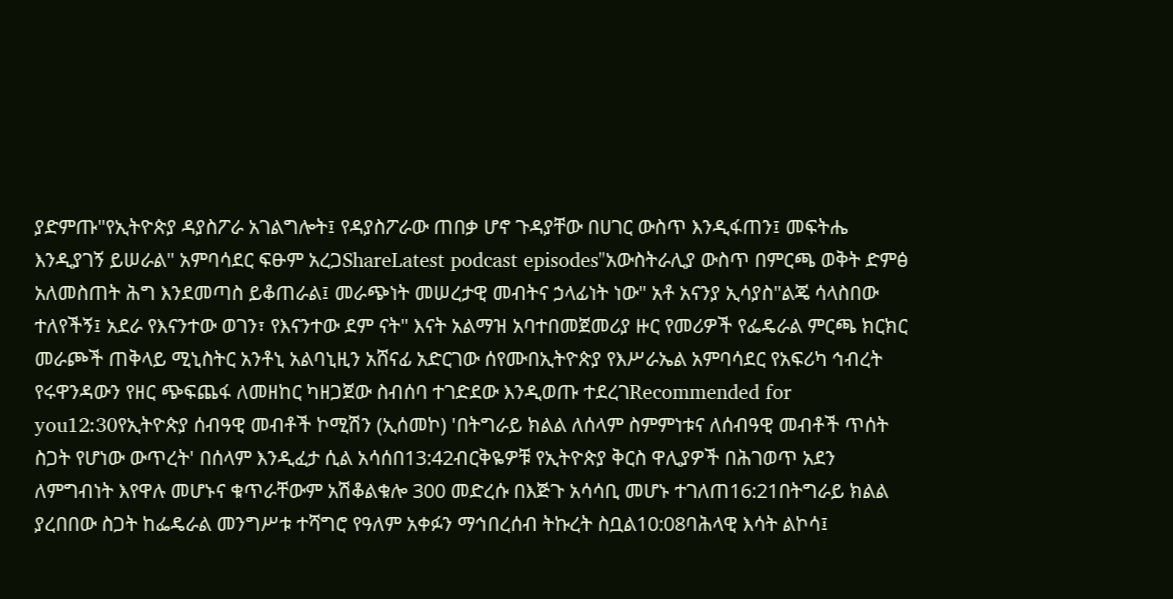ያድምጡ"የኢትዮጵያ ዳያስፖራ አገልግሎት፤ የዳያስፖራው ጠበቃ ሆኖ ጉዳያቸው በሀገር ውስጥ እንዲፋጠን፤ መፍትሔ እንዲያገኝ ይሠራል" አምባሳደር ፍፁም አረጋShareLatest podcast episodes"አውስትራሊያ ውስጥ በምርጫ ወቅት ድምፅ አለመስጠት ሕግ እንደመጣስ ይቆጠራል፤ መራጭነት መሠረታዊ መብትና ኃላፊነት ነው" አቶ አናንያ ኢሳያስ"ልጄ ሳላስበው ተለየችኝ፤ አደራ የእናንተው ወገን፣ የእናንተው ደም ናት" እናት አልማዝ አባተበመጀመሪያ ዙር የመሪዎች የፌዴራል ምርጫ ክርክር መራጮች ጠቅላይ ሚኒስትር አንቶኒ አልባኒዚን አሸናፊ አድርገው ሰየሙበኢትዮጵያ የእሥራኤል አምባሳደር የአፍሪካ ኅብረት የሩዋንዳውን የዘር ጭፍጨፋ ለመዘከር ካዘጋጀው ስብሰባ ተገድደው እንዲወጡ ተደረገRecommended for you12:30የኢትዮጵያ ሰብዓዊ መብቶች ኮሚሽን (ኢሰመኮ) 'በትግራይ ክልል ለሰላም ስምምነቱና ለሰብዓዊ መብቶች ጥሰት ስጋት የሆነው ውጥረት' በሰላም እንዲፈታ ሲል አሳሰበ13:42ብርቅዬዎቹ የኢትዮጵያ ቅርስ ዋሊያዎች በሕገወጥ አደን ለምግብነት እየዋሉ መሆኑና ቁጥራቸውም አሽቆልቁሎ 300 መድረሱ በእጅጉ አሳሳቢ መሆኑ ተገለጠ16:21በትግራይ ክልል ያረበበው ስጋት ከፌዴራል መንግሥቱ ተሻግሮ የዓለም አቀፉን ማኅበረሰብ ትኩረት ስቧል10:08ባሕላዊ እሳት ልኮሳ፤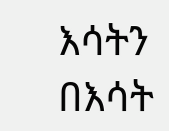እሳትን በእሳት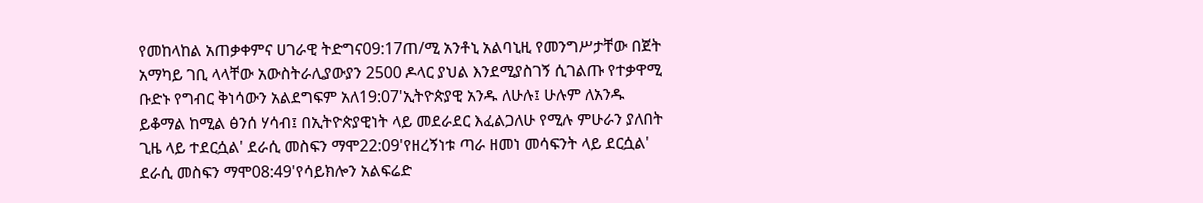የመከላከል አጠቃቀምና ሀገራዊ ትድግና09:17ጠ/ሚ አንቶኒ አልባኒዚ የመንግሥታቸው በጀት አማካይ ገቢ ላላቸው አውስትራሊያውያን 2500 ዶላር ያህል እንደሚያስገኝ ሲገልጡ የተቃዋሚ ቡድኑ የግብር ቅነሳውን አልደግፍም አለ19:07'ኢትዮጵያዊ አንዱ ለሁሉ፤ ሁሉም ለአንዱ ይቆማል ከሚል ፅንሰ ሃሳብ፤ በኢትዮጵያዊነት ላይ መደራደር እፈልጋለሁ የሚሉ ምሁራን ያለበት ጊዜ ላይ ተደርሷል' ደራሲ መስፍን ማሞ22:09'የዘረኝነቱ ጣራ ዘመነ መሳፍንት ላይ ደርሷል' ደራሲ መስፍን ማሞ08:49'የሳይክሎን አልፍሬድ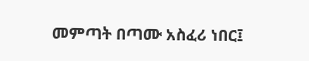መምጣት በጣሙ አስፈሪ ነበር፤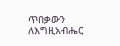ጥበቃውን ለእግዚአብሔር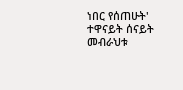ነበር የሰጠሁት' ተዋናይት ሰናይት መብራህቱ